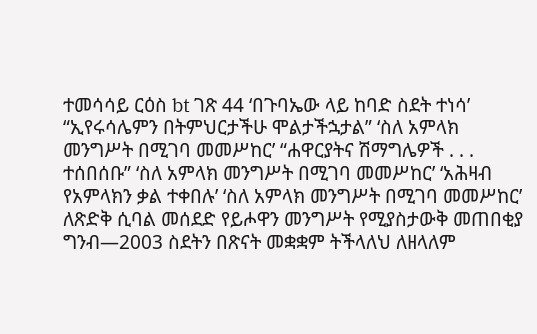ተመሳሳይ ርዕስ bt ገጽ 44 ‘በጉባኤው ላይ ከባድ ስደት ተነሳ’ “ኢየሩሳሌምን በትምህርታችሁ ሞልታችኋታል” ‘ስለ አምላክ መንግሥት በሚገባ መመሥከር’ “ሐዋርያትና ሽማግሌዎች . . . ተሰበሰቡ” ‘ስለ አምላክ መንግሥት በሚገባ መመሥከር’ ‘አሕዛብ የአምላክን ቃል ተቀበሉ’ ‘ስለ አምላክ መንግሥት በሚገባ መመሥከር’ ለጽድቅ ሲባል መሰደድ የይሖዋን መንግሥት የሚያስታውቅ መጠበቂያ ግንብ—2003 ስደትን በጽናት መቋቋም ትችላለህ ለዘላለም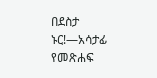በደስታ ኑር!—አሳታፊ የመጽሐፍ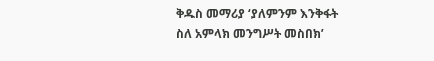ቅዱስ መማሪያ ‘ያለምንም እንቅፋት ስለ አምላክ መንግሥት መስበክ’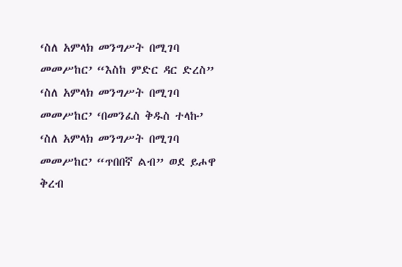‘ስለ አምላክ መንግሥት በሚገባ መመሥከር’ “እስከ ምድር ዳር ድረስ” ‘ስለ አምላክ መንግሥት በሚገባ መመሥከር’ ‘በመንፈስ ቅዱስ ተላኩ’ ‘ስለ አምላክ መንግሥት በሚገባ መመሥከር’ “ጥበበኛ ልብ” ወደ ይሖዋ ቅረብ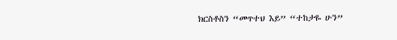ክርስቶስን “መጥተህ እይ” “ተከታዬ ሁን”